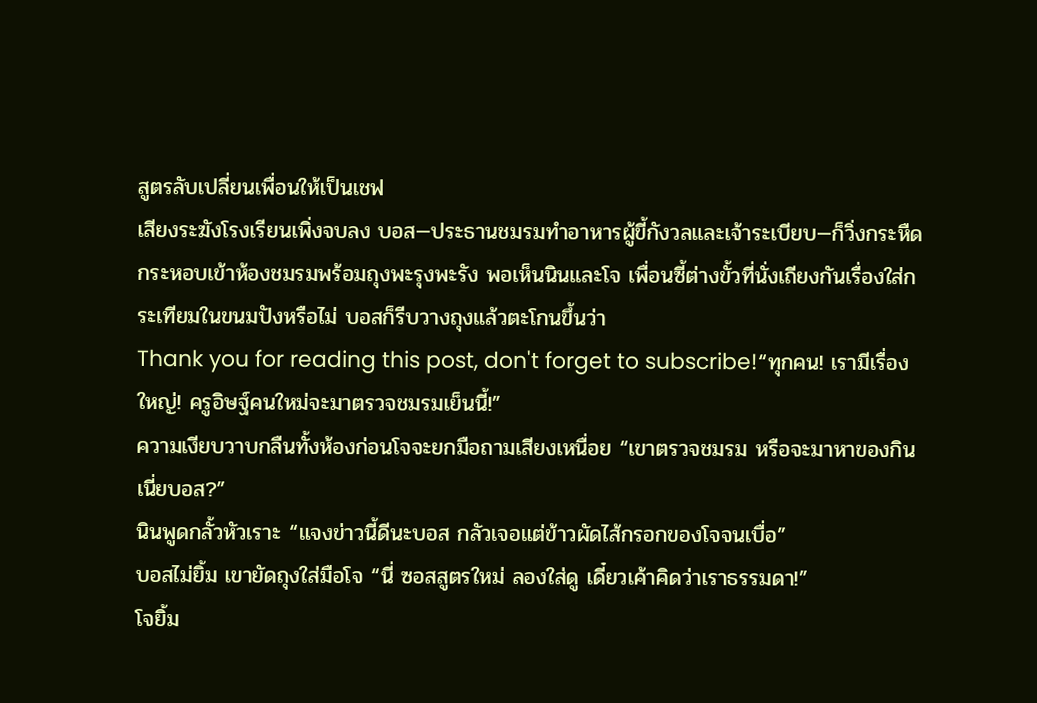สูตรลับเปลี่ยนเพื่อนให้เป็นเชฟ
เสียงระฆังโรงเรียนเพิ่งจบลง บอส—ประธานชมรมทำอาหารผู้ขี้กังวลและเจ้าระเบียบ—ก็วิ่งกระหืดกระหอบเข้าห้องชมรมพร้อมถุงพะรุงพะรัง พอเห็นนินและโจ เพื่อนซี้ต่างขั้วที่นั่งเถียงกันเรื่องใส่กระเทียมในขนมปังหรือไม่ บอสก็รีบวางถุงแล้วตะโกนขึ้นว่า
Thank you for reading this post, don't forget to subscribe!“ทุกคน! เรามีเรื่องใหญ่! ครูอิษฐ์คนใหม่จะมาตรวจชมรมเย็นนี้!”
ความเงียบวาบกลืนทั้งห้องก่อนโจจะยกมือถามเสียงเหนื่อย “เขาตรวจชมรม หรือจะมาหาของกินเนี่ยบอส?”
นินพูดกลั้วหัวเราะ “แจงข่าวนี้ดีนะบอส กลัวเจอแต่ข้าวผัดไส้กรอกของโจจนเบื่อ”
บอสไม่ยิ้ม เขายัดถุงใส่มือโจ “นี่ ซอสสูตรใหม่ ลองใส่ดู เดี๋ยวเค้าคิดว่าเราธรรมดา!”
โจยิ้ม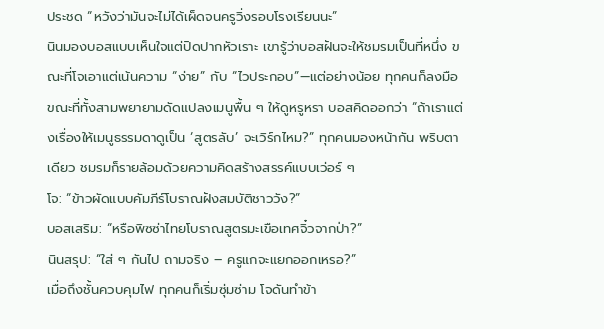ประชด “หวังว่ามันจะไม่ได้เผ็ดจนครูวิ่งรอบโรงเรียนนะ”
นินมองบอสแบบเห็นใจแต่ปิดปากหัวเราะ เขารู้ว่าบอสฝันจะให้ชมรมเป็นที่หนึ่ง ขณะที่โจเอาแต่เน้นความ “ง่าย” กับ “ไวประกอบ”—แต่อย่างน้อย ทุกคนก็ลงมือ
ขณะที่ทั้งสามพยายามดัดแปลงเมนูพื้น ๆ ให้ดูหรูหรา บอสคิดออกว่า “ถ้าเราแต่งเรื่องให้เมนูธรรมดาดูเป็น ‘สูตรลับ’ จะเวิร์กไหม?” ทุกคนมองหน้ากัน พริบตาเดียว ชมรมก็รายล้อมด้วยความคิดสร้างสรรค์แบบเว่อร์ ๆ
โจ: “ข้าวผัดแบบคัมภีร์โบราณฝังสมบัติชาววัง?”
บอสเสริม: “หรือพิซซ่าไทยโบราณสูตรมะเขือเทศจิ๋วจากป่า?”
นินสรุป: “ใส่ ๆ กันไป ถามจริง – ครูแกจะแยกออกเหรอ?”
เมื่อถึงชั้นควบคุมไฟ ทุกคนก็เริ่มซุ่มซ่าม โจดันทำข้า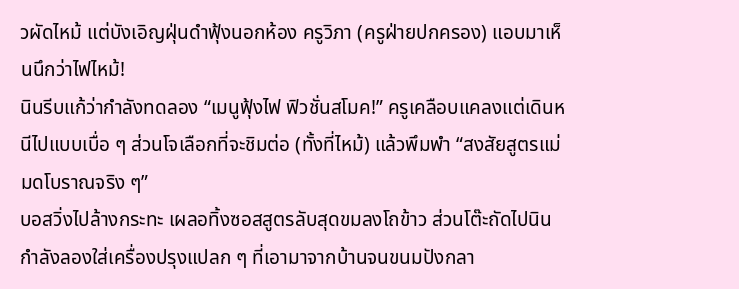วผัดไหม้ แต่บังเอิญฝุ่นดำฟุ้งนอกห้อง ครูวิภา (ครูฝ่ายปกครอง) แอบมาเห็นนึกว่าไฟไหม้!
นินรีบแก้ว่ากำลังทดลอง “เมนูฟุ้งไฟ ฟิวชั่นสโมค!” ครูเคลือบแคลงแต่เดินหนีไปแบบเบื่อ ๆ ส่วนโจเลือกที่จะชิมต่อ (ทั้งที่ไหม้) แล้วพึมพำ “สงสัยสูตรแม่มดโบราณจริง ๆ”
บอสวิ่งไปล้างกระทะ เผลอทิ้งซอสสูตรลับสุดขมลงโถข้าว ส่วนโต๊ะถัดไปนินกำลังลองใส่เครื่องปรุงแปลก ๆ ที่เอามาจากบ้านจนขนมปังกลา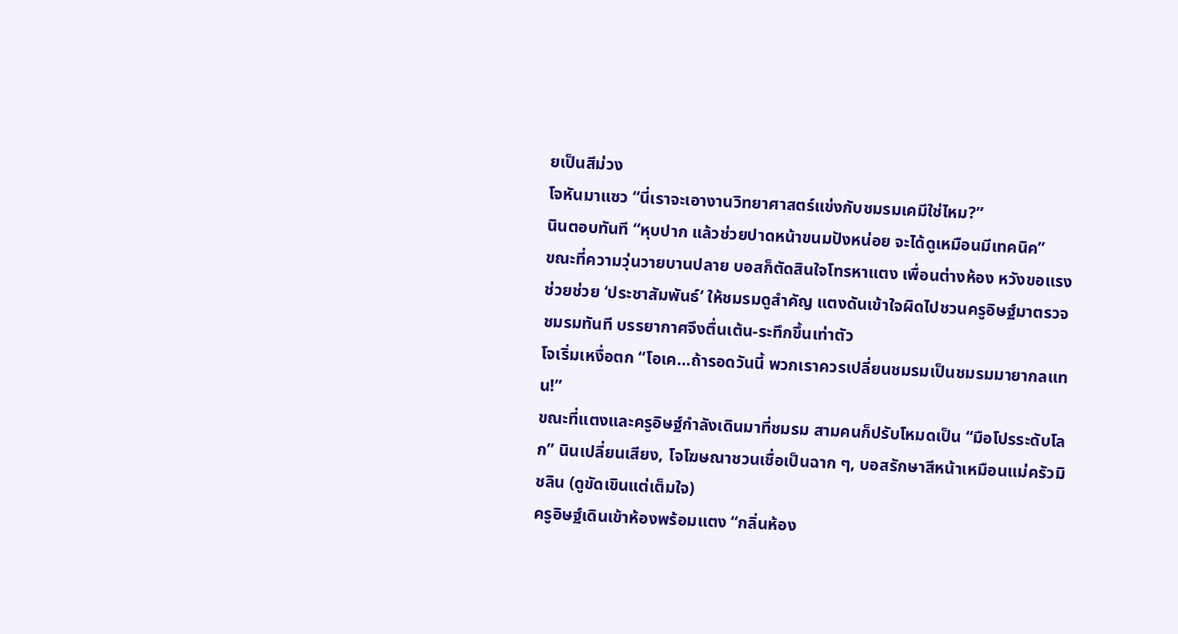ยเป็นสีม่วง
โจหันมาแซว “นี่เราจะเอางานวิทยาศาสตร์แข่งกับชมรมเคมีใช่ไหม?”
นินตอบทันที “หุบปาก แล้วช่วยปาดหน้าขนมปังหน่อย จะได้ดูเหมือนมีเทคนิค”
ขณะที่ความวุ่นวายบานปลาย บอสก็ตัดสินใจโทรหาแตง เพื่อนต่างห้อง หวังขอแรงช่วยช่วย ‘ประชาสัมพันธ์’ ให้ชมรมดูสำคัญ แตงดันเข้าใจผิดไปชวนครูอิษฐ์มาตรวจชมรมทันที บรรยากาศจึงตื่นเต้น-ระทึกขึ้นเท่าตัว
โจเริ่มเหงื่อตก “โอเค…ถ้ารอดวันนี้ พวกเราควรเปลี่ยนชมรมเป็นชมรมมายากลแทน!”
ขณะที่แตงและครูอิษฐ์กำลังเดินมาที่ชมรม สามคนก็ปรับโหมดเป็น “มือโปรระดับโลก” นินเปลี่ยนเสียง, โจโฆษณาชวนเชื่อเป็นฉาก ๆ, บอสรักษาสีหน้าเหมือนแม่ครัวมิชลิน (ดูขัดเขินแต่เต็มใจ)
ครูอิษฐ์เดินเข้าห้องพร้อมแตง “กลิ่นห้อง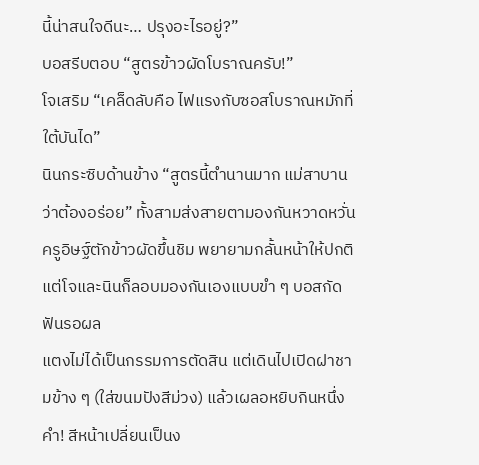นี้น่าสนใจดีนะ… ปรุงอะไรอยู่?”
บอสรีบตอบ “สูตรข้าวผัดโบราณครับ!”
โจเสริม “เคล็ดลับคือ ไฟแรงกับซอสโบราณหมักที่ใต้บันได”
นินกระซิบด้านข้าง “สูตรนี้ตำนานมาก แม่สาบานว่าต้องอร่อย” ทั้งสามส่งสายตามองกันหวาดหวั่น
ครูอิษฐ์ตักข้าวผัดขึ้นชิม พยายามกลั้นหน้าให้ปกติ แต่โจและนินก็ลอบมองกันเองแบบขำ ๆ บอสกัดฟันรอผล
แตงไม่ได้เป็นกรรมการตัดสิน แต่เดินไปเปิดฝาชามข้าง ๆ (ใส่ขนมปังสีม่วง) แล้วเผลอหยิบกินหนึ่งคำ! สีหน้าเปลี่ยนเป็นง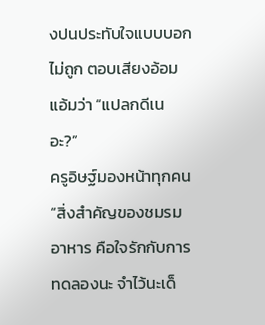งปนประทับใจแบบบอกไม่ถูก ตอบเสียงอ้อมแอ้มว่า “แปลกดีเนอะ?”
ครูอิษฐ์มองหน้าทุกคน “สิ่งสำคัญของชมรมอาหาร คือใจรักกับการทดลองนะ จำไว้นะเด็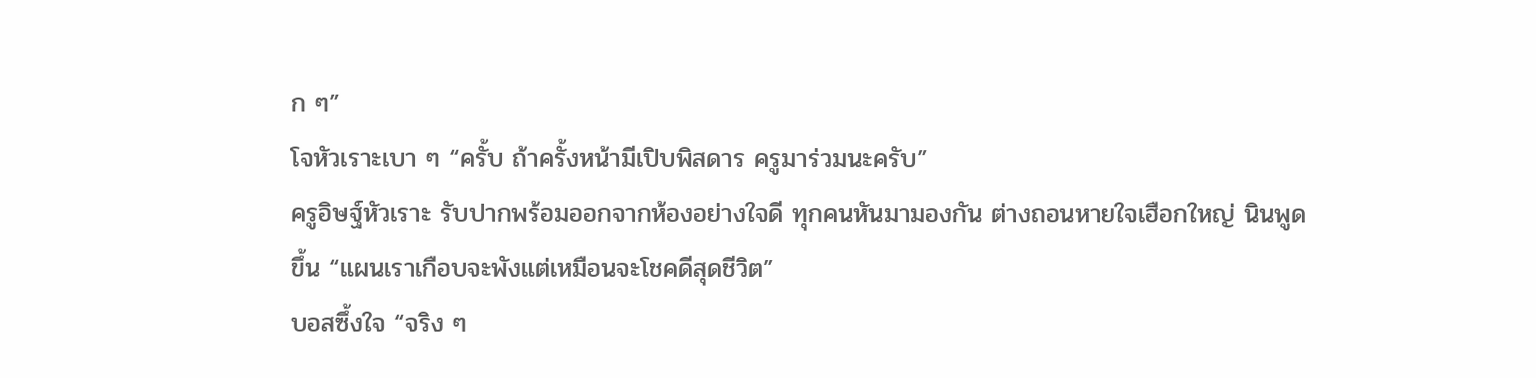ก ๆ”
โจหัวเราะเบา ๆ “ครั้บ ถ้าครั้งหน้ามีเปิบพิสดาร ครูมาร่วมนะครับ”
ครูอิษฐ์หัวเราะ รับปากพร้อมออกจากห้องอย่างใจดี ทุกคนหันมามองกัน ต่างถอนหายใจเฮือกใหญ่ นินพูดขึ้น “แผนเราเกือบจะพังแต่เหมือนจะโชคดีสุดชีวิต”
บอสซึ้งใจ “จริง ๆ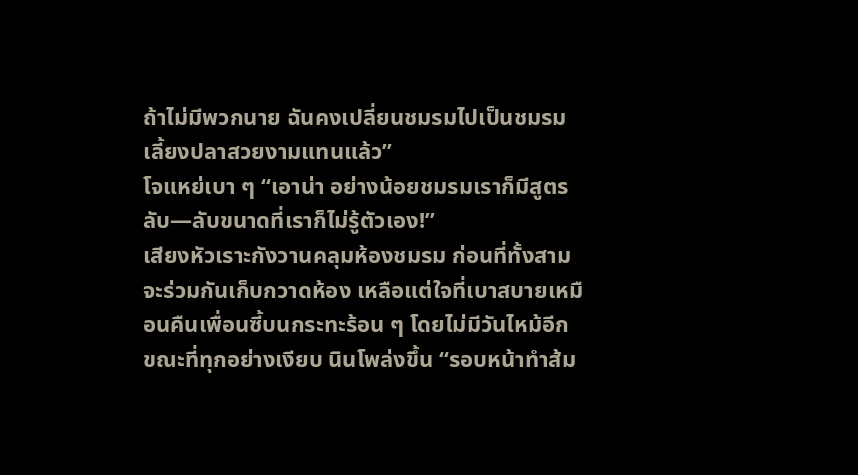ถ้าไม่มีพวกนาย ฉันคงเปลี่ยนชมรมไปเป็นชมรมเลี้ยงปลาสวยงามแทนแล้ว”
โจแหย่เบา ๆ “เอาน่า อย่างน้อยชมรมเราก็มีสูตรลับ—ลับขนาดที่เราก็ไม่รู้ตัวเอง!”
เสียงหัวเราะกังวานคลุมห้องชมรม ก่อนที่ทั้งสามจะร่วมกันเก็บกวาดห้อง เหลือแต่ใจที่เบาสบายเหมือนคืนเพื่อนซี้บนกระทะร้อน ๆ โดยไม่มีวันไหม้อีก
ขณะที่ทุกอย่างเงียบ นินโพล่งขึ้น “รอบหน้าทำส้ม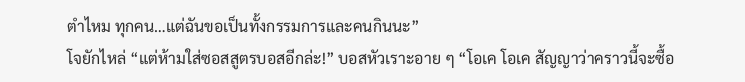ตำไหม ทุกคน…แต่ฉันขอเป็นทั้งกรรมการและคนกินนะ”
โจยักไหล่ “แต่ห้ามใส่ซอสสูตรบอสอีกล่ะ!” บอสหัวเราะอาย ๆ “โอเค โอเค สัญญาว่าคราวนี้จะซื้อ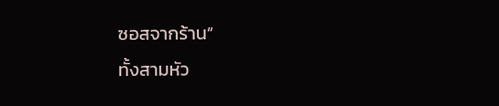ซอสจากร้าน”
ทั้งสามหัว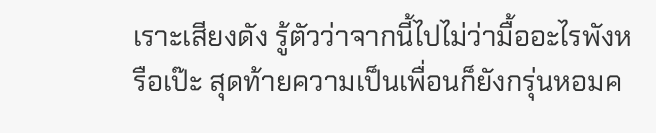เราะเสียงดัง รู้ตัวว่าจากนี้ไปไม่ว่ามื้ออะไรพังหรือเป๊ะ สุดท้ายความเป็นเพื่อนก็ยังกรุ่นหอมค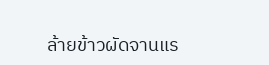ล้ายข้าวผัดจานแร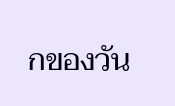กของวัน